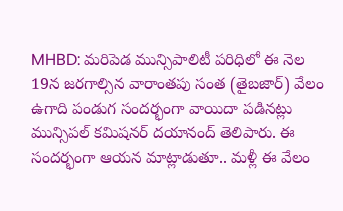MHBD: మరిపెడ మున్సిపాలిటీ పరిధిలో ఈ నెల 19న జరగాల్సిన వారాంతపు సంత (తైబజార్) వేలం ఉగాది పండుగ సందర్భంగా వాయిదా పడినట్లు మున్సిపల్ కమిషనర్ దయానంద్ తెలిపారు. ఈ సందర్భంగా ఆయన మాట్లాడుతూ.. మళ్లీ ఈ వేలం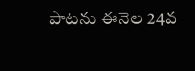పాటను ఈనెల 24వ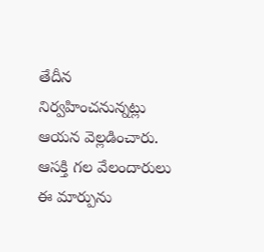తేదీన నిర్వహించనున్నట్లు ఆయన వెల్లడించారు. ఆసక్తి గల వేలందారులు ఈ మార్పును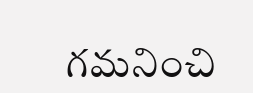గమనించి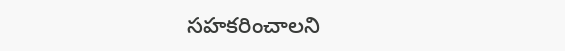సహకరించాలని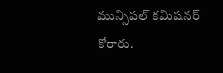మున్సిపల్ కమిషనర్ కోరారు.